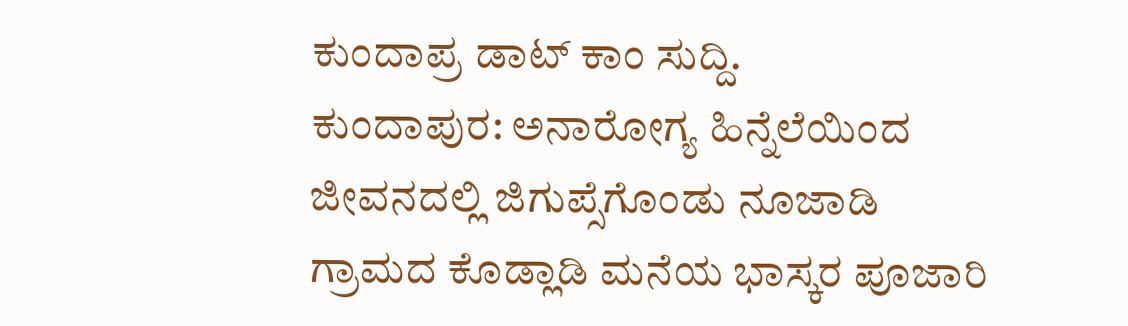ಕುಂದಾಪ್ರ ಡಾಟ್ ಕಾಂ ಸುದ್ದಿ.
ಕುಂದಾಪುರ: ಅನಾರೋಗ್ಯ ಹಿನ್ನೆಲೆಯಿಂದ ಜೀವನದಲ್ಲಿ ಜಿಗುಪ್ಸೆಗೊಂಡು ನೂಜಾಡಿ ಗ್ರಾಮದ ಕೊಡ್ಲಾಡಿ ಮನೆಯ ಭಾಸ್ಕರ ಪೂಜಾರಿ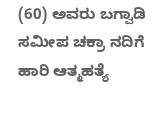(60) ಅವರು ಬಗ್ವಾಡಿ ಸಮೀಪ ಚಕ್ರಾ ನದಿಗೆ ಹಾರಿ ಆತ್ಮಹತ್ಯೆ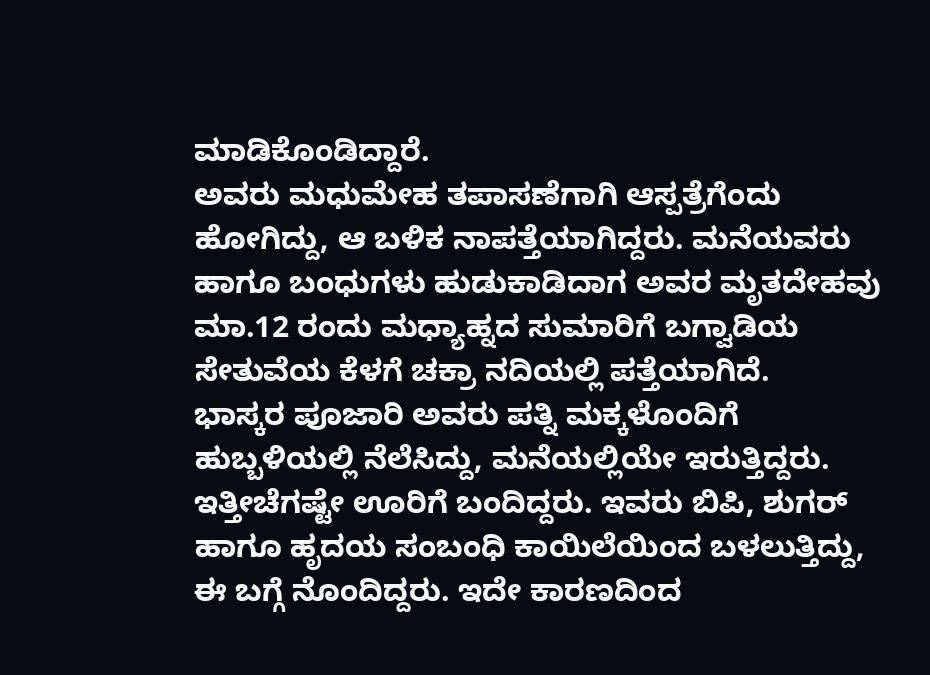ಮಾಡಿಕೊಂಡಿದ್ದಾರೆ.
ಅವರು ಮಧುಮೇಹ ತಪಾಸಣೆಗಾಗಿ ಆಸ್ಪತ್ರೆಗೆಂದು ಹೋಗಿದ್ದು, ಆ ಬಳಿಕ ನಾಪತ್ತೆಯಾಗಿದ್ದರು. ಮನೆಯವರು ಹಾಗೂ ಬಂಧುಗಳು ಹುಡುಕಾಡಿದಾಗ ಅವರ ಮೃತದೇಹವು ಮಾ.12 ರಂದು ಮಧ್ಯಾಹ್ನದ ಸುಮಾರಿಗೆ ಬಗ್ವಾಡಿಯ ಸೇತುವೆಯ ಕೆಳಗೆ ಚಕ್ರಾ ನದಿಯಲ್ಲಿ ಪತ್ತೆಯಾಗಿದೆ.
ಭಾಸ್ಕರ ಪೂಜಾರಿ ಅವರು ಪತ್ನಿ ಮಕ್ಕಳೊಂದಿಗೆ ಹುಬ್ಬಳಿಯಲ್ಲಿ ನೆಲೆಸಿದ್ದು, ಮನೆಯಲ್ಲಿಯೇ ಇರುತ್ತಿದ್ದರು. ಇತ್ತೀಚೆಗಷ್ಟೇ ಊರಿಗೆ ಬಂದಿದ್ದರು. ಇವರು ಬಿಪಿ, ಶುಗರ್ ಹಾಗೂ ಹೃದಯ ಸಂಬಂಧಿ ಕಾಯಿಲೆಯಿಂದ ಬಳಲುತ್ತಿದ್ದು, ಈ ಬಗ್ಗೆ ನೊಂದಿದ್ದರು. ಇದೇ ಕಾರಣದಿಂದ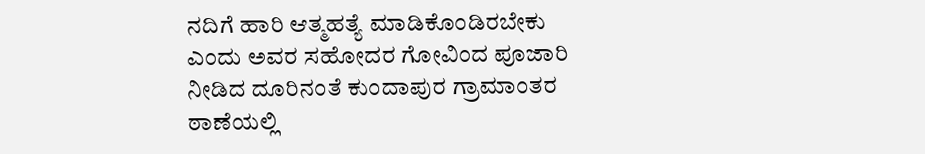ನದಿಗೆ ಹಾರಿ ಆತ್ಮಹತ್ಯೆ ಮಾಡಿಕೊಂಡಿರಬೇಕು ಎಂದು ಅವರ ಸಹೋದರ ಗೋವಿಂದ ಪೂಜಾರಿ ನೀಡಿದ ದೂರಿನಂತೆ ಕುಂದಾಪುರ ಗ್ರಾಮಾಂತರ ಠಾಣೆಯಲ್ಲಿ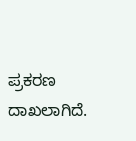ಪ್ರಕರಣ ದಾಖಲಾಗಿದೆ.